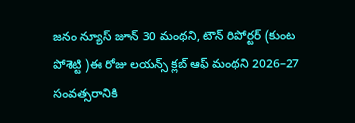జనం న్యూస్ జూన్ 30 మంథని, టౌన్ రిపోర్టర్ (కుంట పోశెట్టి )ఈ రోజు లయన్స్ క్లబ్ ఆఫ్ మంథని 2026–27 సంవత్సరానికి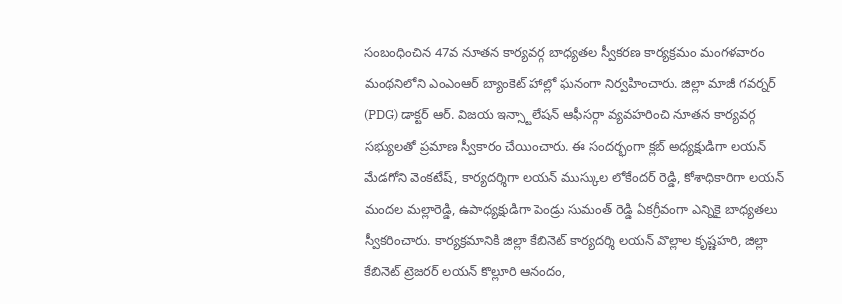సంబంధించిన 47వ నూతన కార్యవర్గ బాధ్యతల స్వీకరణ కార్యక్రమం మంగళవారం మంథనిలోని ఎంఎంఆర్ బ్యాంకెట్ హాల్లో ఘనంగా నిర్వహించారు. జిల్లా మాజీ గవర్నర్ (PDG) డాక్టర్ ఆర్. విజయ ఇన్స్టాలేషన్ ఆఫీసర్గా వ్యవహరించి నూతన కార్యవర్గ సభ్యులతో ప్రమాణ స్వీకారం చేయించారు. ఈ సందర్భంగా క్లబ్ అధ్యక్షుడిగా లయన్ మేడగోని వెంకటేష్, కార్యదర్శిగా లయన్ ముస్కుల లోకేందర్ రెడ్డి, కోశాధికారిగా లయన్ మందల మల్లారెడ్డి, ఉపాధ్యక్షుడిగా పెండ్రు సుమంత్ రెడ్డి ఏకగ్రీవంగా ఎన్నికై బాధ్యతలు స్వీకరించారు. కార్యక్రమానికి జిల్లా కేబినెట్ కార్యదర్శి లయన్ వొల్లాల కృష్ణహరి, జిల్లా కేబినెట్ ట్రెజరర్ లయన్ కొల్లూరి ఆనందం,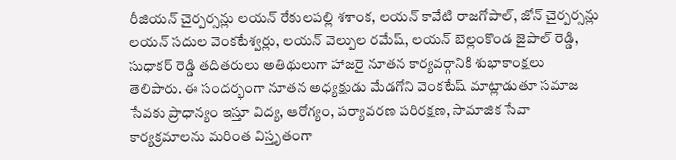రీజియన్ చైర్పర్సన్లు లయన్ రేకులపల్లి శశాంక, లయన్ కావేటి రాజగోపాల్, జోన్ చైర్పర్సన్లు లయన్ సదుల వెంకటేశ్వర్లు, లయన్ వెల్పుల రమేష్, లయన్ బెల్లంకొండ జైపాల్ రెడ్డి, సుధాకర్ రెడ్డి తదితరులు అతిథులుగా హాజరై నూతన కార్యవర్గానికి శుభాకాంక్షలు తెలిపారు. ఈ సందర్భంగా నూతన అధ్యక్షుడు మేడగోని వెంకటేష్ మాట్లాడుతూ సమాజ సేవకు ప్రాధాన్యం ఇస్తూ విద్య, ఆరోగ్యం, పర్యావరణ పరిరక్షణ, సామాజిక సేవా కార్యక్రమాలను మరింత విస్తృతంగా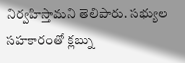నిర్వహిస్తామని తెలిపారు. సభ్యుల సహకారంతో క్లబ్ను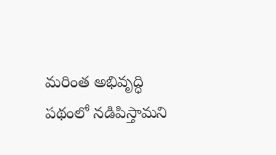మరింత అభివృద్ధి పథంలో నడిపిస్తామని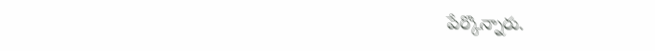పేర్కొన్నారు.